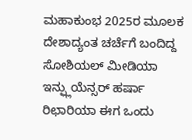ಮಹಾಕುಂಭ 2025ರ ಮೂಲಕ ದೇಶಾದ್ಯಂತ ಚರ್ಚೆಗೆ ಬಂದಿದ್ದ ಸೋಶಿಯಲ್ ಮೀಡಿಯಾ ಇನ್ಫ್ಲುಯೆನ್ಸರ್ ಹರ್ಷಾ ರಿಛಾರಿಯಾ ಈಗ ಒಂದು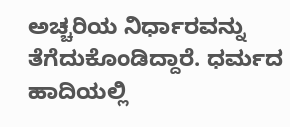ಅಚ್ಚರಿಯ ನಿರ್ಧಾರವನ್ನು ತೆಗೆದುಕೊಂಡಿದ್ದಾರೆ. ಧರ್ಮದ ಹಾದಿಯಲ್ಲಿ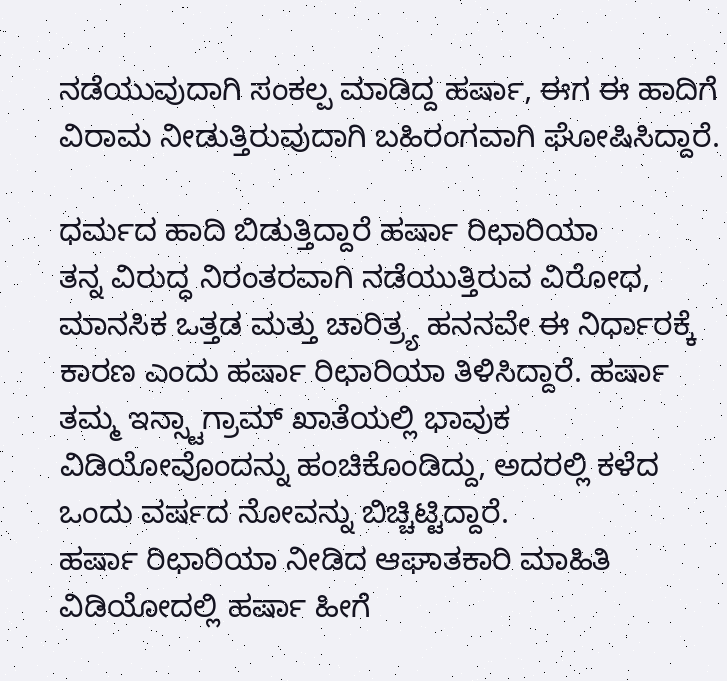ನಡೆಯುವುದಾಗಿ ಸಂಕಲ್ಪ ಮಾಡಿದ್ದ ಹರ್ಷಾ, ಈಗ ಈ ಹಾದಿಗೆ ವಿರಾಮ ನೀಡುತ್ತಿರುವುದಾಗಿ ಬಹಿರಂಗವಾಗಿ ಘೋಷಿಸಿದ್ದಾರೆ.

ಧರ್ಮದ ಹಾದಿ ಬಿಡುತ್ತಿದ್ದಾರೆ ಹರ್ಷಾ ರಿಛಾರಿಯಾ
ತನ್ನ ವಿರುದ್ಧ ನಿರಂತರವಾಗಿ ನಡೆಯುತ್ತಿರುವ ವಿರೋಧ, ಮಾನಸಿಕ ಒತ್ತಡ ಮತ್ತು ಚಾರಿತ್ರ್ಯ ಹನನವೇ ಈ ನಿರ್ಧಾರಕ್ಕೆ ಕಾರಣ ಎಂದು ಹರ್ಷಾ ರಿಛಾರಿಯಾ ತಿಳಿಸಿದ್ದಾರೆ. ಹರ್ಷಾ ತಮ್ಮ ಇನ್ಸ್ಟಾಗ್ರಾಮ್ ಖಾತೆಯಲ್ಲಿ ಭಾವುಕ ವಿಡಿಯೋವೊಂದನ್ನು ಹಂಚಿಕೊಂಡಿದ್ದು, ಅದರಲ್ಲಿ ಕಳೆದ ಒಂದು ವರ್ಷದ ನೋವನ್ನು ಬಿಚ್ಚಿಟ್ಟಿದ್ದಾರೆ.
ಹರ್ಷಾ ರಿಛಾರಿಯಾ ನೀಡಿದ ಆಘಾತಕಾರಿ ಮಾಹಿತಿ
ವಿಡಿಯೋದಲ್ಲಿ ಹರ್ಷಾ ಹೀಗೆ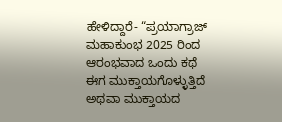ಹೇಳಿದ್ದಾರೆ- “ಪ್ರಯಾಗ್ರಾಜ್ ಮಹಾಕುಂಭ 2025 ರಿಂದ ಆರಂಭವಾದ ಒಂದು ಕಥೆ ಈಗ ಮುಕ್ತಾಯಗೊಳ್ಳುತ್ತಿದೆ ಅಥವಾ ಮುಕ್ತಾಯದ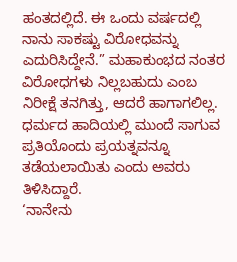ಹಂತದಲ್ಲಿದೆ. ಈ ಒಂದು ವರ್ಷದಲ್ಲಿ ನಾನು ಸಾಕಷ್ಟು ವಿರೋಧವನ್ನು ಎದುರಿಸಿದ್ದೇನೆ.” ಮಹಾಕುಂಭದ ನಂತರ ವಿರೋಧಗಳು ನಿಲ್ಲಬಹುದು ಎಂಬ ನಿರೀಕ್ಷೆ ತನಗಿತ್ತು, ಆದರೆ ಹಾಗಾಗಲಿಲ್ಲ. ಧರ್ಮದ ಹಾದಿಯಲ್ಲಿ ಮುಂದೆ ಸಾಗುವ ಪ್ರತಿಯೊಂದು ಪ್ರಯತ್ನವನ್ನೂ ತಡೆಯಲಾಯಿತು ಎಂದು ಅವರು ತಿಳಿಸಿದ್ದಾರೆ.
‘ನಾನೇನು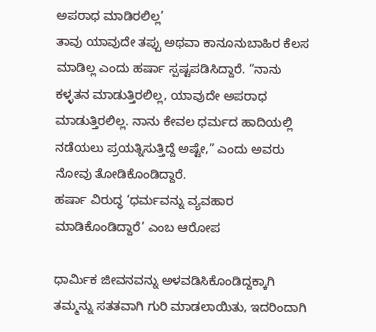ಅಪರಾಧ ಮಾಡಿರಲಿಲ್ಲ’
ತಾವು ಯಾವುದೇ ತಪ್ಪು ಅಥವಾ ಕಾನೂನುಬಾಹಿರ ಕೆಲಸ ಮಾಡಿಲ್ಲ ಎಂದು ಹರ್ಷಾ ಸ್ಪಷ್ಟಪಡಿಸಿದ್ದಾರೆ. “ನಾನು ಕಳ್ಳತನ ಮಾಡುತ್ತಿರಲಿಲ್ಲ, ಯಾವುದೇ ಅಪರಾಧ ಮಾಡುತ್ತಿರಲಿಲ್ಲ. ನಾನು ಕೇವಲ ಧರ್ಮದ ಹಾದಿಯಲ್ಲಿ ನಡೆಯಲು ಪ್ರಯತ್ನಿಸುತ್ತಿದ್ದೆ ಅಷ್ಟೇ,” ಎಂದು ಅವರು ನೋವು ತೋಡಿಕೊಂಡಿದ್ದಾರೆ.
ಹರ್ಷಾ ವಿರುದ್ಧ ‘ಧರ್ಮವನ್ನು ವ್ಯವಹಾರ ಮಾಡಿಕೊಂಡಿದ್ದಾರೆ’ ಎಂಬ ಆರೋಪ

ಧಾರ್ಮಿಕ ಜೀವನವನ್ನು ಅಳವಡಿಸಿಕೊಂಡಿದ್ದಕ್ಕಾಗಿ ತಮ್ಮನ್ನು ಸತತವಾಗಿ ಗುರಿ ಮಾಡಲಾಯಿತು, ಇದರಿಂದಾಗಿ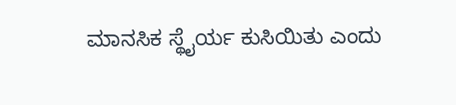ಮಾನಸಿಕ ಸ್ಥೈರ್ಯ ಕುಸಿಯಿತು ಎಂದು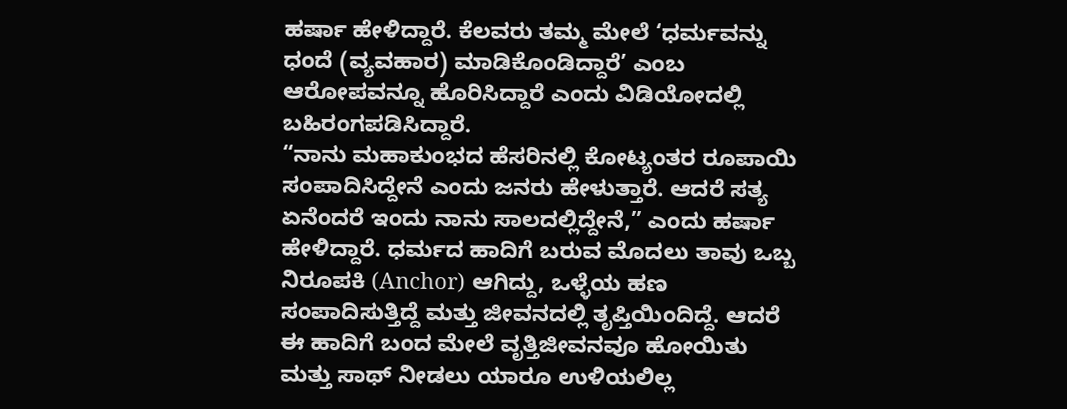ಹರ್ಷಾ ಹೇಳಿದ್ದಾರೆ. ಕೆಲವರು ತಮ್ಮ ಮೇಲೆ ‘ಧರ್ಮವನ್ನು ಧಂದೆ (ವ್ಯವಹಾರ) ಮಾಡಿಕೊಂಡಿದ್ದಾರೆ’ ಎಂಬ ಆರೋಪವನ್ನೂ ಹೊರಿಸಿದ್ದಾರೆ ಎಂದು ವಿಡಿಯೋದಲ್ಲಿ ಬಹಿರಂಗಪಡಿಸಿದ್ದಾರೆ.
“ನಾನು ಮಹಾಕುಂಭದ ಹೆಸರಿನಲ್ಲಿ ಕೋಟ್ಯಂತರ ರೂಪಾಯಿ ಸಂಪಾದಿಸಿದ್ದೇನೆ ಎಂದು ಜನರು ಹೇಳುತ್ತಾರೆ. ಆದರೆ ಸತ್ಯ ಏನೆಂದರೆ ಇಂದು ನಾನು ಸಾಲದಲ್ಲಿದ್ದೇನೆ,” ಎಂದು ಹರ್ಷಾ ಹೇಳಿದ್ದಾರೆ. ಧರ್ಮದ ಹಾದಿಗೆ ಬರುವ ಮೊದಲು ತಾವು ಒಬ್ಬ ನಿರೂಪಕಿ (Anchor) ಆಗಿದ್ದು, ಒಳ್ಳೆಯ ಹಣ ಸಂಪಾದಿಸುತ್ತಿದ್ದೆ ಮತ್ತು ಜೀವನದಲ್ಲಿ ತೃಪ್ತಿಯಿಂದಿದ್ದೆ. ಆದರೆ ಈ ಹಾದಿಗೆ ಬಂದ ಮೇಲೆ ವೃತ್ತಿಜೀವನವೂ ಹೋಯಿತು ಮತ್ತು ಸಾಥ್ ನೀಡಲು ಯಾರೂ ಉಳಿಯಲಿಲ್ಲ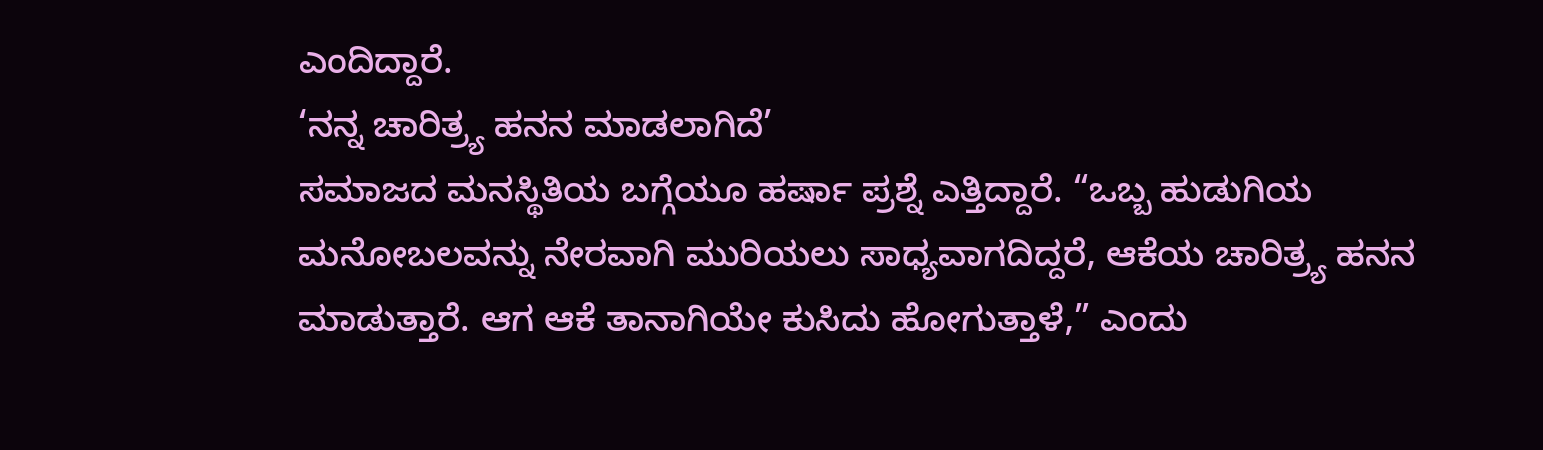ಎಂದಿದ್ದಾರೆ.
‘ನನ್ನ ಚಾರಿತ್ರ್ಯ ಹನನ ಮಾಡಲಾಗಿದೆ’
ಸಮಾಜದ ಮನಸ್ಥಿತಿಯ ಬಗ್ಗೆಯೂ ಹರ್ಷಾ ಪ್ರಶ್ನೆ ಎತ್ತಿದ್ದಾರೆ. “ಒಬ್ಬ ಹುಡುಗಿಯ ಮನೋಬಲವನ್ನು ನೇರವಾಗಿ ಮುರಿಯಲು ಸಾಧ್ಯವಾಗದಿದ್ದರೆ, ಆಕೆಯ ಚಾರಿತ್ರ್ಯ ಹನನ ಮಾಡುತ್ತಾರೆ. ಆಗ ಆಕೆ ತಾನಾಗಿಯೇ ಕುಸಿದು ಹೋಗುತ್ತಾಳೆ,” ಎಂದು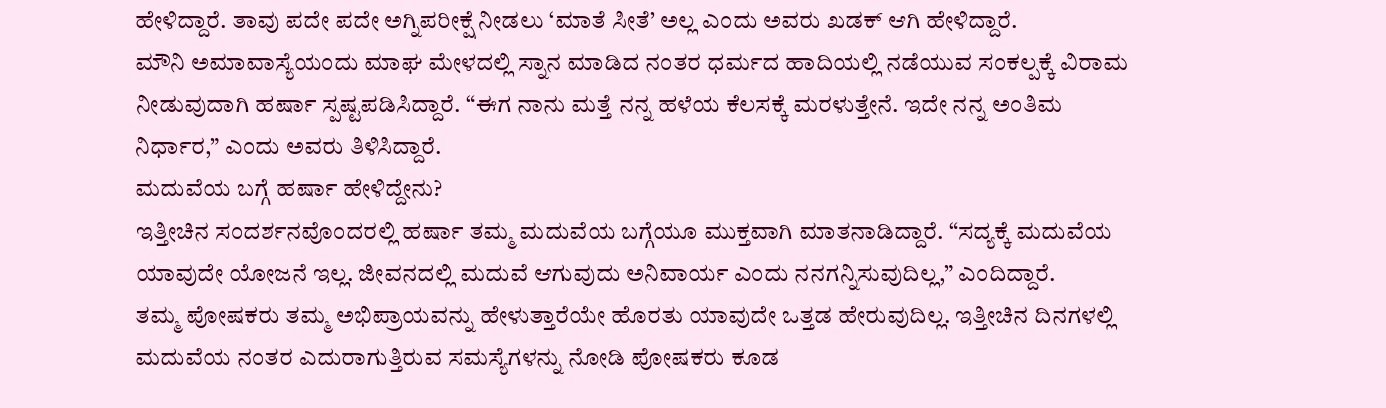ಹೇಳಿದ್ದಾರೆ. ತಾವು ಪದೇ ಪದೇ ಅಗ್ನಿಪರೀಕ್ಷೆ ನೀಡಲು ‘ಮಾತೆ ಸೀತೆ’ ಅಲ್ಲ ಎಂದು ಅವರು ಖಡಕ್ ಆಗಿ ಹೇಳಿದ್ದಾರೆ.
ಮೌನಿ ಅಮಾವಾಸ್ಯೆಯಂದು ಮಾಘ ಮೇಳದಲ್ಲಿ ಸ್ನಾನ ಮಾಡಿದ ನಂತರ ಧರ್ಮದ ಹಾದಿಯಲ್ಲಿ ನಡೆಯುವ ಸಂಕಲ್ಪಕ್ಕೆ ವಿರಾಮ ನೀಡುವುದಾಗಿ ಹರ್ಷಾ ಸ್ಪಷ್ಟಪಡಿಸಿದ್ದಾರೆ. “ಈಗ ನಾನು ಮತ್ತೆ ನನ್ನ ಹಳೆಯ ಕೆಲಸಕ್ಕೆ ಮರಳುತ್ತೇನೆ. ಇದೇ ನನ್ನ ಅಂತಿಮ ನಿರ್ಧಾರ,” ಎಂದು ಅವರು ತಿಳಿಸಿದ್ದಾರೆ.
ಮದುವೆಯ ಬಗ್ಗೆ ಹರ್ಷಾ ಹೇಳಿದ್ದೇನು?
ಇತ್ತೀಚಿನ ಸಂದರ್ಶನವೊಂದರಲ್ಲಿ ಹರ್ಷಾ ತಮ್ಮ ಮದುವೆಯ ಬಗ್ಗೆಯೂ ಮುಕ್ತವಾಗಿ ಮಾತನಾಡಿದ್ದಾರೆ. “ಸದ್ಯಕ್ಕೆ ಮದುವೆಯ ಯಾವುದೇ ಯೋಜನೆ ಇಲ್ಲ. ಜೀವನದಲ್ಲಿ ಮದುವೆ ಆಗುವುದು ಅನಿವಾರ್ಯ ಎಂದು ನನಗನ್ನಿಸುವುದಿಲ್ಲ,” ಎಂದಿದ್ದಾರೆ.
ತಮ್ಮ ಪೋಷಕರು ತಮ್ಮ ಅಭಿಪ್ರಾಯವನ್ನು ಹೇಳುತ್ತಾರೆಯೇ ಹೊರತು ಯಾವುದೇ ಒತ್ತಡ ಹೇರುವುದಿಲ್ಲ. ಇತ್ತೀಚಿನ ದಿನಗಳಲ್ಲಿ ಮದುವೆಯ ನಂತರ ಎದುರಾಗುತ್ತಿರುವ ಸಮಸ್ಯೆಗಳನ್ನು ನೋಡಿ ಪೋಷಕರು ಕೂಡ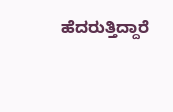ಹೆದರುತ್ತಿದ್ದಾರೆ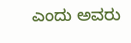ಎಂದು ಅವರು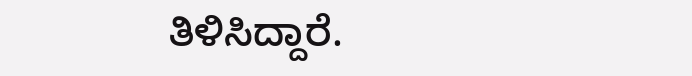ತಿಳಿಸಿದ್ದಾರೆ.